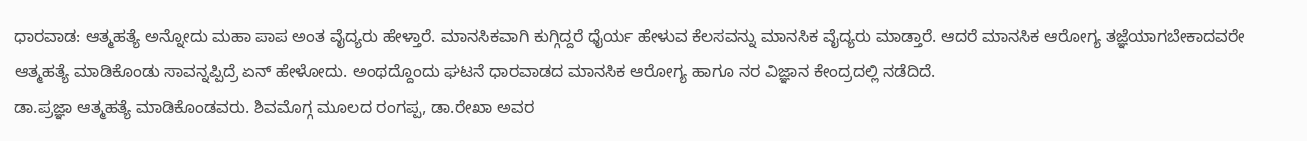ಧಾರವಾಡ: ಆತ್ಮಹತ್ಯೆ ಅನ್ನೋದು ಮಹಾ ಪಾಪ ಅಂತ ವೈದ್ಯರು ಹೇಳ್ತಾರೆ. ಮಾನಸಿಕವಾಗಿ ಕುಗ್ಗಿದ್ದರೆ ಧೈರ್ಯ ಹೇಳುವ ಕೆಲಸವನ್ನು ಮಾನಸಿಕ ವೈದ್ಯರು ಮಾಡ್ತಾರೆ. ಆದರೆ ಮಾನಸಿಕ ಆರೋಗ್ಯ ತಜ್ಞೆಯಾಗಬೇಕಾದವರೇ ಆತ್ಮಹತ್ಯೆ ಮಾಡಿಕೊಂಡು ಸಾವನ್ನಪ್ಪಿದ್ರೆ ಏನ್ ಹೇಳೋದು. ಅಂಥದ್ದೊಂದು ಘಟನೆ ಧಾರವಾಡದ ಮಾನಸಿಕ ಆರೋಗ್ಯ ಹಾಗೂ ನರ ವಿಜ್ಞಾನ ಕೇಂದ್ರದಲ್ಲಿ ನಡೆದಿದೆ.
ಡಾ.ಪ್ರಜ್ಞಾ ಆತ್ಮಹತ್ಯೆ ಮಾಡಿಕೊಂಡವರು. ಶಿವಮೊಗ್ಗ ಮೂಲದ ರಂಗಪ್ಪ, ಡಾ.ರೇಖಾ ಅವರ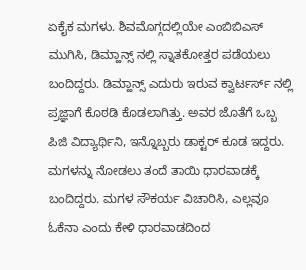ಏಕೈಕ ಮಗಳು. ಶಿವಮೊಗ್ಗದಲ್ಲಿಯೇ ಎಂಬಿಬಿಎಸ್ ಮುಗಿಸಿ, ಡಿಮ್ಹಾನ್ಸ್ ನಲ್ಲಿ ಸ್ನಾತಕೋತ್ತರ ಪಡೆಯಲು ಬಂದಿದ್ದರು. ಡಿಮ್ಹಾನ್ಸ್ ಎದುರು ಇರುವ ಕ್ವಾರ್ಟರ್ಸ್ ನಲ್ಲಿ ಪ್ರಜ್ಞಾಗೆ ಕೊಠಡಿ ಕೊಡಲಾಗಿತ್ತು. ಅವರ ಜೊತೆಗೆ ಒಬ್ಬ ಪಿಜಿ ವಿದ್ಯಾರ್ಥಿನಿ, ಇನ್ನೊಬ್ಬರು ಡಾಕ್ಟರ್ ಕೂಡ ಇದ್ದರು. ಮಗಳನ್ನು ನೋಡಲು ತಂದೆ ತಾಯಿ ಧಾರವಾಡಕ್ಕೆ ಬಂದಿದ್ದರು. ಮಗಳ ಸೌಕರ್ಯ ವಿಚಾರಿಸಿ, ಎಲ್ಲವೂ ಓಕೆನಾ ಎಂದು ಕೇಳಿ ಧಾರವಾಡದಿಂದ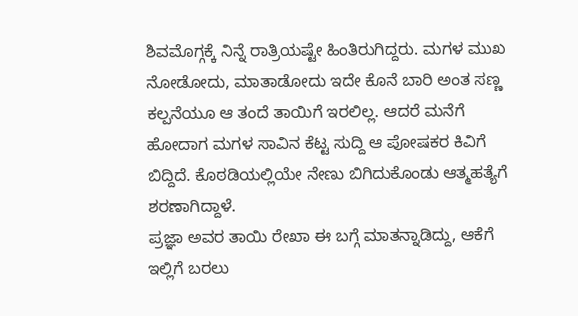ಶಿವಮೊಗ್ಗಕ್ಕೆ ನಿನ್ನೆ ರಾತ್ರಿಯಷ್ಟೇ ಹಿಂತಿರುಗಿದ್ದರು. ಮಗಳ ಮುಖ ನೋಡೋದು, ಮಾತಾಡೋದು ಇದೇ ಕೊನೆ ಬಾರಿ ಅಂತ ಸಣ್ಣ ಕಲ್ಪನೆಯೂ ಆ ತಂದೆ ತಾಯಿಗೆ ಇರಲಿಲ್ಲ. ಆದರೆ ಮನೆಗೆ ಹೋದಾಗ ಮಗಳ ಸಾವಿನ ಕೆಟ್ಟ ಸುದ್ದಿ ಆ ಪೋಷಕರ ಕಿವಿಗೆ ಬಿದ್ದಿದೆ. ಕೊಠಡಿಯಲ್ಲಿಯೇ ನೇಣು ಬಿಗಿದುಕೊಂಡು ಆತ್ಮಹತ್ಯೆಗೆ ಶರಣಾಗಿದ್ದಾಳೆ.
ಪ್ರಜ್ಞಾ ಅವರ ತಾಯಿ ರೇಖಾ ಈ ಬಗ್ಗೆ ಮಾತನ್ನಾಡಿದ್ದು, ಆಕೆಗೆ ಇಲ್ಲಿಗೆ ಬರಲು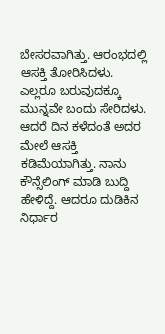ಬೇಸರವಾಗಿತ್ತು. ಆರಂಭದಲ್ಲಿ ಆಸಕ್ತಿ ತೋರಿಸಿದಳು. ಎಲ್ಲರೂ ಬರುವುದಕ್ಕೂ ಮುನ್ನವೇ ಬಂದು ಸೇರಿದಳು. ಆದರೆ ದಿನ ಕಳೆದಂತೆ ಅದರ ಮೇಲೆ ಆಸಕ್ತಿ ಕಡಿಮೆಯಾಗಿತ್ತು. ನಾನು ಕೌನ್ಸೆಲಿಂಗ್ ಮಾಡಿ ಬುದ್ದಿ ಹೇಳಿದ್ದೆ. ಆದರೂ ದುಡಿಕಿನ ನಿರ್ಧಾರ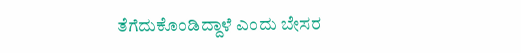ತೆಗೆದುಕೊಂಡಿದ್ದಾಳೆ ಎಂದು ಬೇಸರ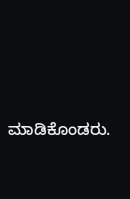ಮಾಡಿಕೊಂಡರು.